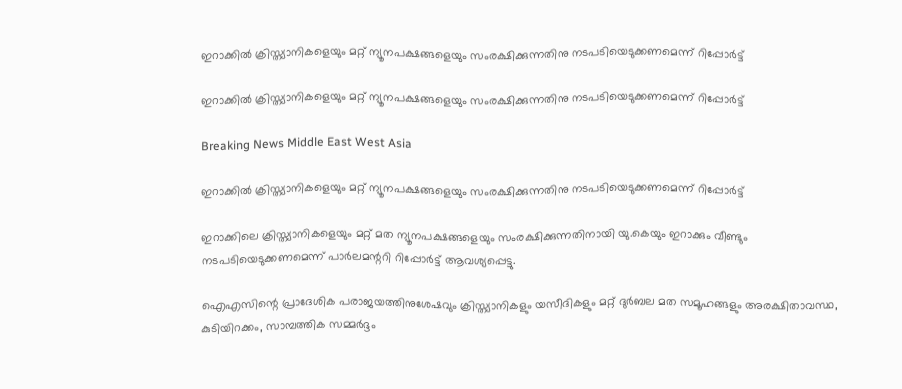ഇറാക്കില്‍ ക്രിസ്ത്യാനികളെയും മറ്റ് ന്യൂനപക്ഷങ്ങളെയും സംരക്ഷിക്കുന്നതിനു നടപടിയെടുക്കണമെന്ന് റിപ്പോര്‍ട്ട്

ഇറാക്കില്‍ ക്രിസ്ത്യാനികളെയും മറ്റ് ന്യൂനപക്ഷങ്ങളെയും സംരക്ഷിക്കുന്നതിനു നടപടിയെടുക്കണമെന്ന് റിപ്പോര്‍ട്ട്

Breaking News Middle East West Asia

ഇറാക്കില്‍ ക്രിസ്ത്യാനികളെയും മറ്റ് ന്യൂനപക്ഷങ്ങളെയും സംരക്ഷിക്കുന്നതിനു നടപടിയെടുക്കണമെന്ന് റിപ്പോര്‍ട്ട്

ഇറാക്കിലെ ക്രിസ്ത്യാനികളെയും മറ്റ് മത ന്യൂനപക്ഷങ്ങളെയും സംരക്ഷിക്കുന്നതിനായി യു.കെയും ഇറാക്കും വീണ്ടും നടപടിയെടുക്കണമെന്ന് പാര്‍ലമന്ററി റിപ്പോര്‍ട്ട് ആവശ്യപ്പെട്ടു.

ഐഎസിന്റെ പ്രാദേശിക പരാജയത്തിനുശേഷവും ക്രിസ്ത്യാനികളും യസീദികളും മറ്റ് ദുര്‍ബല മത സമൂഹങ്ങളും അരക്ഷിതാവസ്ഥ, കുടിയിറക്കം, സാമ്പത്തിക സമ്മര്‍ദ്ദം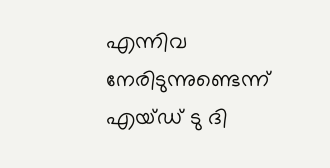എന്നിവ നേരിടുന്നുണ്ടെന്ന് എയ്ഡ് ടു ദി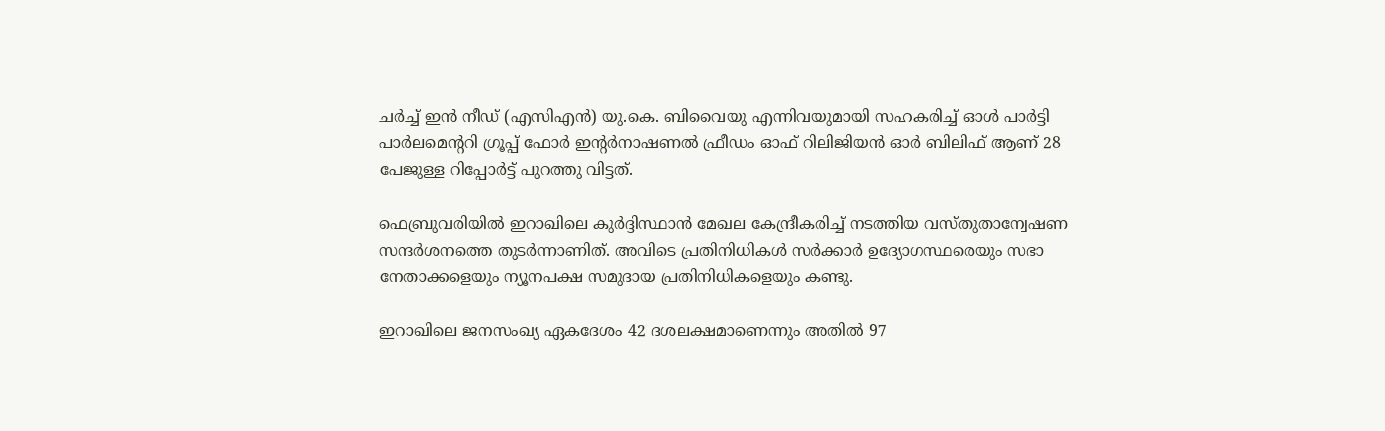ചര്‍ച്ച് ഇന്‍ നീഡ് (എസിഎന്‍) യു.കെ. ബിവൈയു എന്നിവയുമായി സഹകരിച്ച് ഓള്‍ പാര്‍ട്ടി പാര്‍ലമെന്ററി ഗ്രൂപ്പ് ഫോര്‍ ഇന്റര്‍നാഷണല്‍ ഫ്രീഡം ഓഫ് റിലിജിയന്‍ ഓര്‍ ബിലിഫ് ആണ് 28 പേജുള്ള റിപ്പോര്‍ട്ട് പുറത്തു വിട്ടത്.

ഫെബ്രുവരിയില്‍ ഇറാഖിലെ കുര്‍ദ്ദിസ്ഥാന്‍ മേഖല കേന്ദ്രീകരിച്ച് നടത്തിയ വസ്തുതാന്വേഷണ സന്ദര്‍ശനത്തെ തുടര്‍ന്നാണിത്. അവിടെ പ്രതിനിധികള്‍ സര്‍ക്കാര്‍ ഉദ്യോഗസ്ഥരെയും സഭാ നേതാക്കളെയും ന്യൂനപക്ഷ സമുദായ പ്രതിനിധികളെയും കണ്ടു.

ഇറാഖിലെ ജനസംഖ്യ ഏകദേശം 42 ദശലക്ഷമാണെന്നും അതില്‍ 97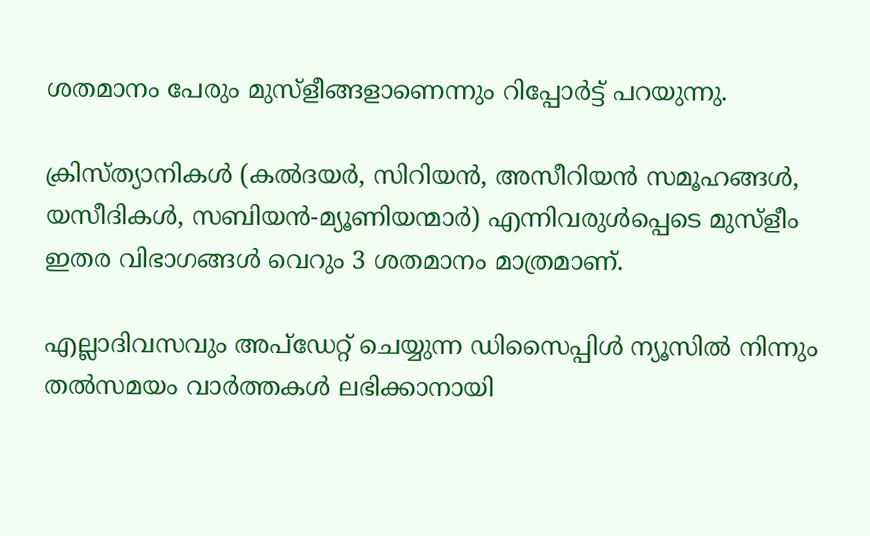ശതമാനം പേരും മുസ്ളീങ്ങളാണെന്നും റിപ്പോര്‍ട്ട് പറയുന്നു.

ക്രിസ്ത്യാനികള്‍ (കല്‍ദയര്‍, സിറിയന്‍, അസീറിയന്‍ സമൂഹങ്ങള്‍, യസീദികള്‍, സബിയന്‍-മ്യൂണിയന്മാര്‍) എന്നിവരുള്‍പ്പെടെ മുസ്ളീം ഇതര വിഭാഗങ്ങള്‍ വെറും 3 ശതമാനം മാത്രമാണ്.

എല്ലാദിവസവും അപ്ഡേറ്റ് ചെയ്യുന്ന ഡിസൈപ്പിൾ ന്യൂസിൽ നിന്നും തൽസമയം വാർത്തകൾ ലഭിക്കാനായി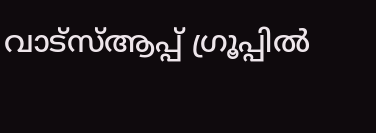വാട്സ്ആപ്പ് ഗ്രൂപ്പിൽ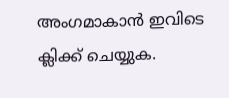അംഗമാകാൻ ഇവിടെ ക്ലിക്ക് ചെയ്യുക.